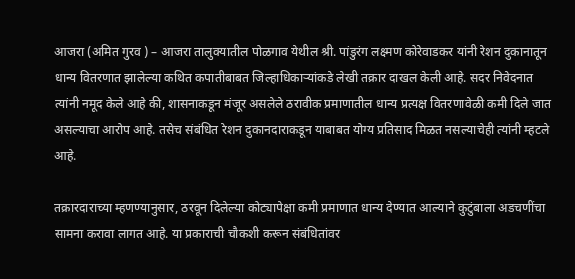आजरा (अमित गुरव ) – आजरा तालुक्यातील पोळगाव येथील श्री. पांडुरंग लक्ष्मण कोरेवाडकर यांनी रेशन दुकानातून धान्य वितरणात झालेल्या कथित कपातीबाबत जिल्हाधिकाऱ्यांकडे लेखी तक्रार दाखल केली आहे. सदर निवेदनात त्यांनी नमूद केले आहे की, शासनाकडून मंजूर असलेले ठरावीक प्रमाणातील धान्य प्रत्यक्ष वितरणावेळी कमी दिले जात असल्याचा आरोप आहे. तसेच संबंधित रेशन दुकानदाराकडून याबाबत योग्य प्रतिसाद मिळत नसल्याचेही त्यांनी म्हटले आहे.

तक्रारदाराच्या म्हणण्यानुसार, ठरवून दिलेल्या कोट्यापेक्षा कमी प्रमाणात धान्य देण्यात आल्याने कुटुंबाला अडचणींचा सामना करावा लागत आहे. या प्रकाराची चौकशी करून संबंधितांवर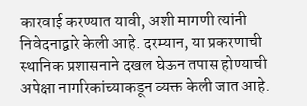कारवाई करण्यात यावी, अशी मागणी त्यांनी निवेदनाद्वारे केली आहे. दरम्यान, या प्रकरणाची स्थानिक प्रशासनाने दखल घेऊन तपास होण्याची अपेक्षा नागरिकांच्याकडून व्यक्त केली जात आहे.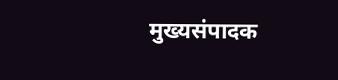मुख्यसंपादक